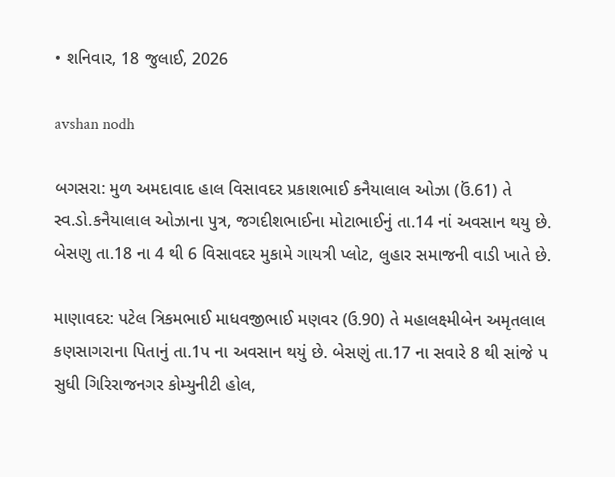• શનિવાર, 18 જુલાઈ, 2026

avshan nodh

બગસરા: મુળ અમદાવાદ હાલ વિસાવદર પ્રકાશભાઈ કનૈયાલાલ ઓઝા (ઉં.61) તે સ્વ.ડો.કનૈયાલાલ ઓઝાના પુત્ર, જગદીશભાઈના મોટાભાઈનું તા.14 નાં અવસાન થયુ છે. બેસણુ તા.18 ના 4 થી 6 વિસાવદર મુકામે ગાયત્રી પ્લોટ, લુહાર સમાજની વાડી ખાતે છે.

માણાવદર: પટેલ ત્રિકમભાઈ માધવજીભાઈ મણવર (ઉ.90) તે મહાલક્ષ્મીબેન અમૃતલાલ કણસાગરાના પિતાનું તા.1પ ના અવસાન થયું છે. બેસણું તા.17 ના સવારે 8 થી સાંજે પ સુધી ગિરિરાજનગર કોમ્યુનીટી હોલ,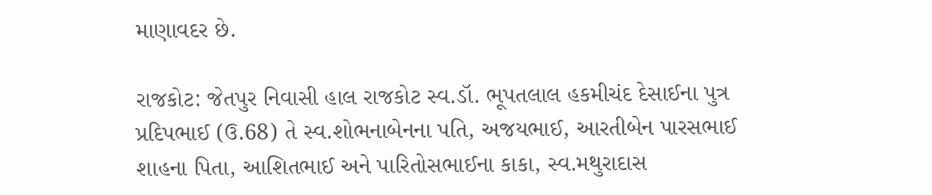માણાવદર છે.

રાજકોટ: જેતપુર નિવાસી હાલ રાજકોટ સ્વ.ડૉ. ભૂપતલાલ હકમીચંદ દેસાઈના પુત્ર પ્રદિપભાઈ (ઉ.68) તે સ્વ.શોભનાબેનના પતિ, અજયભાઈ, આરતીબેન પારસભાઈ શાહના પિતા, આશિતભાઈ અને પારિતોસભાઈના કાકા, સ્વ.મથુરાદાસ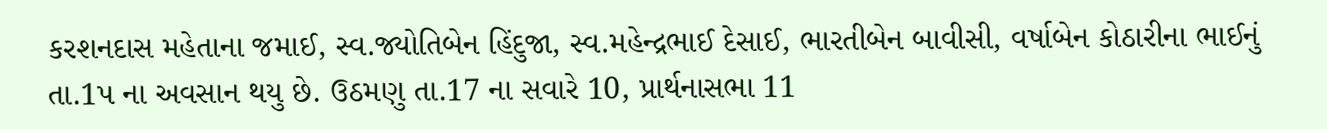કરશનદાસ મહેતાના જમાઈ, સ્વ.જ્યોતિબેન હિંદુજા, સ્વ.મહેન્દ્રભાઈ દેસાઈ, ભારતીબેન બાવીસી, વર્ષાબેન કોઠારીના ભાઈનું તા.1પ ના અવસાન થયુ છે. ઉઠમણુ તા.17 ના સવારે 10, પ્રાર્થનાસભા 11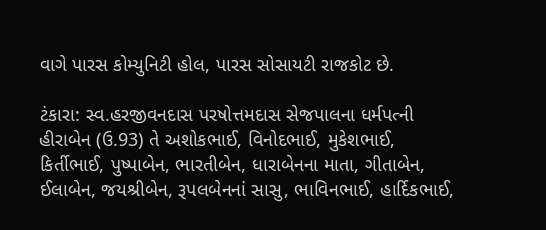વાગે પારસ કોમ્યુનિટી હોલ, પારસ સોસાયટી રાજકોટ છે.

ટંકારા: સ્વ.હરજીવનદાસ પરષોત્તમદાસ સેજપાલના ધર્મપત્ની હીરાબેન (ઉ.93) તે અશોકભાઈ, વિનોદભાઈ, મુકેશભાઈ, કિર્તીભાઈ, પુષ્પાબેન, ભારતીબેન, ધારાબેનના માતા, ગીતાબેન, ઈલાબેન, જયશ્રીબેન, રૂપલબેનનાં સાસુ, ભાવિનભાઈ, હાર્દિકભાઈ,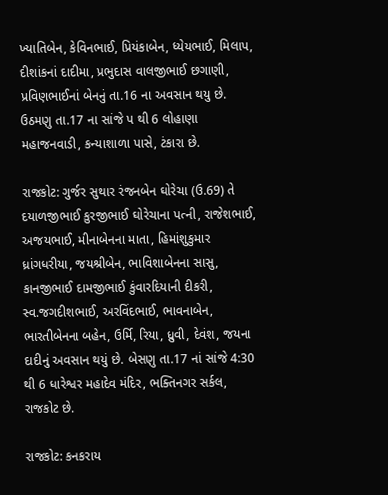ખ્યાતિબેન, કેવિનભાઈ, પ્રિયંકાબેન, ધ્યેયભાઈ, મિલાપ, દીશાંકનાં દાદીમા, પ્રભુદાસ વાલજીભાઈ છગાણી, પ્રવિણભાઈનાં બેનનું તા.16 ના અવસાન થયુ છે. ઉઠમણુ તા.17 ના સાંજે પ થી 6 લોહાણા મહાજનવાડી, કન્યાશાળા પાસે, ટંકારા છે.

રાજકોટ: ગુર્જર સુથાર રંજનબેન ઘોરેચા (ઉ.69) તે દયાળજીભાઈ કુરજીભાઈ ઘોરેચાના પત્ની, રાજેશભાઈ, અજયભાઈ, મીનાબેનના માતા, હિમાંશુકુમાર ધ્રાંગધરીયા, જયશ્રીબેન, ભાવિશાબેનના સાસુ, કાનજીભાઈ દામજીભાઈ કુંવારદિયાની દીકરી, સ્વ.જગદીશભાઈ, અરવિંદભાઈ, ભાવનાબેન, ભારતીબેનના બહેન, ઉર્મિ, રિયા, ધ્રુવી, દેવંશ, જયના દાદીનું અવસાન થયું છે. બેસણુ તા.17 નાં સાંજે 4:30 થી 6 ધારેશ્વર મહાદેવ મંદિર, ભક્તિનગર સર્કલ, રાજકોટ છે.

રાજકોટ: કનકરાય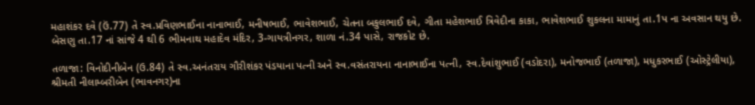મહાશંકર દવે (ઉં.77) તે સ્વ.પ્રવિણભાઈના નાનાભાઈ, મનીષભાઈ, ભાવેશભાઈ, ચેતના બકુલભાઈ દવે, ગીતા મહેશભાઈ ત્રિવેદીના કાકા, ભાવેશભાઈ શુકલના મામાનું તા.1પ ના અવસાન થયુ છે. બેસણુ તા.17 નાં સાંજે 4 થી 6 ભીમનાથ મહાદેવ મંદિર, 3-ગાયત્રીનગર, શાળા નં.34 પાસે, રાજકોટ છે.

તળાજા: વિનોદીનીબેન (ઉ.84) તે સ્વ.અનંતરાય ગૌરીશંકર પંડયાના પત્ની અને સ્વ.વસંતરાયના નાનાભાઈના પત્ની, સ્વ.દેવાંશુભાઈ (વડોદરા), મનોજભાઈ (તળાજા), મધુકરભાઈ (ઓસ્ટ્રેલીયા), શ્રીમતી નીલામ્બરીબેન (ભાવનગર)ના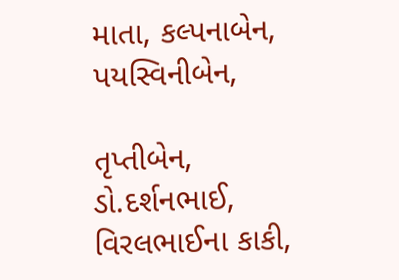માતા, કલ્પનાબેન, પયસ્વિનીબેન,

તૃપ્તીબેન, ડો.દર્શનભાઈ, વિરલભાઈના કાકી,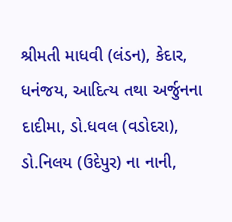શ્રીમતી માધવી (લંડન), કેદાર, ધનંજય, આદિત્ય તથા અર્જુનના દાદીમા, ડો.ધવલ (વડોદરા), ડો.નિલય (ઉદેપુર) ના નાની,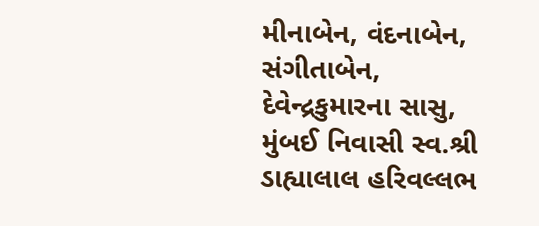મીનાબેન, વંદનાબેન, સંગીતાબેન, દેવેન્દ્રકુમારના સાસુ, મુંબઈ નિવાસી સ્વ.શ્રી ડાહ્યાલાલ હરિવલ્લભ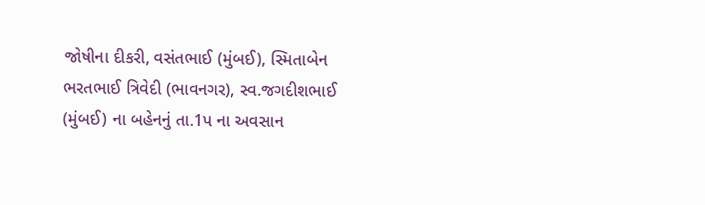જોષીના દીકરી, વસંતભાઈ (મુંબઈ), સ્મિતાબેન ભરતભાઈ ત્રિવેદી (ભાવનગર), સ્વ.જગદીશભાઈ (મુંબઈ) ના બહેનનું તા.1પ ના અવસાન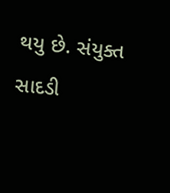થયુ છે. સંયુક્ત સાદડી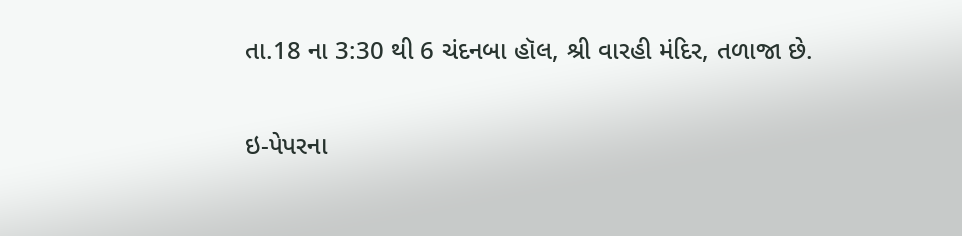તા.18 ના 3:30 થી 6 ચંદનબા હૉલ, શ્રી વારહી મંદિર, તળાજા છે.

ઇ-પેપરના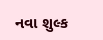નવા શુલ્ક